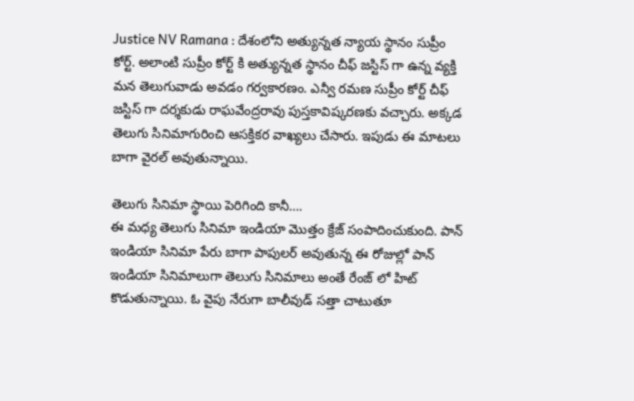Justice NV Ramana : దేశంలోని అత్యున్నత న్యాయ స్థానం సుప్రీం కోర్ట్. అలాంటి సుప్రీం కోర్ట్ కి అత్యున్నత స్థానం చీఫ్ జస్టిస్ గా ఉన్న వ్యక్తి మన తెలుగువాడు అవడం గర్వకారణం. ఎన్వీ రమణ సుప్రీం కోర్ట్ చీఫ్ జస్టిస్ గా దర్శకుడు రాఘవేంద్రరావు పుస్తకావిష్కరణకు వచ్చారు. అక్కడ తెలుగు సినిమాగురించి ఆసక్తికర వాఖ్యలు చేసారు. ఇపుడు ఈ మాటలు బాగా వైరల్ అవుతున్నాయి.

తెలుగు సినిమా స్థాయి పెరిగింది కానీ….
ఈ మధ్య తెలుగు సినిమా ఇండియా మొత్తం క్రేజ్ సంపాదించుకుంది. పాన్ ఇండియా సినిమా పేరు బాగా పాపులర్ అవుతున్న ఈ రోజుల్లో పాన్ ఇండియా సినిమాలుగా తెలుగు సినిమాలు అంతే రేంజ్ లో హిట్ కొడుతున్నాయి. ఓ వైపు నేరుగా బాలీవుడ్ సత్తా చాటుతూ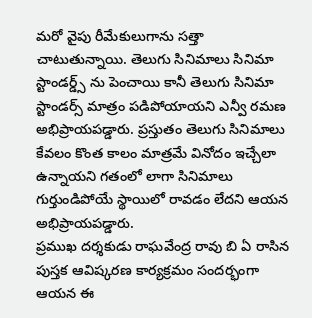మరో వైపు రీమేకులుగాను సత్తా చాటుతున్నాయి. తెలుగు సినిమాలు సినిమా స్టాండర్డ్స్ ను పెంచాయి కానీ తెలుగు సినిమా స్టాండర్స్ మాత్రం పడిపోయాయని ఎన్వీ రమణ అభిప్రాయపడ్డారు. ప్రస్తుతం తెలుగు సినిమాలు కేవలం కొంత కాలం మాత్రమే వినోదం ఇచ్చేలా ఉన్నాయని గతంలో లాగా సినిమాలు గుర్తుండిపోయే స్థాయిలో రావడం లేదని ఆయన అభిప్రాయపడ్డారు.
ప్రముఖ దర్శకుడు రాఘవేంద్ర రావు బి ఏ రాసిన పుస్తక ఆవిష్కరణ కార్యక్రమం సందర్భంగా ఆయన ఈ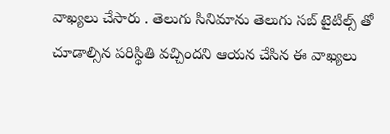వాఖ్యలు చేసారు . తెలుగు సినిమాను తెలుగు సబ్ టైటిల్స్ తో చూడాల్సిన పరిస్థితి వచ్చిందని ఆయన చేసిన ఈ వాఖ్యలు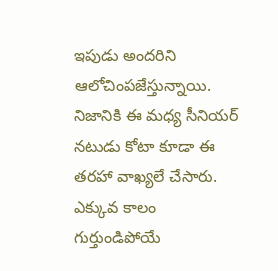ఇపుడు అందరిని ఆలోచింపజేస్తున్నాయి. నిజానికి ఈ మధ్య సీనియర్ నటుడు కోటా కూడా ఈ తరహా వాఖ్యలే చేసారు. ఎక్కువ కాలం గుర్తుండిపోయే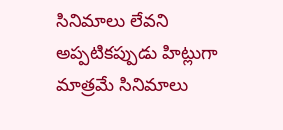సినిమాలు లేవని అప్పటికప్పుడు హిట్లుగా మాత్రమే సినిమాలు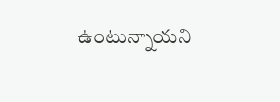ఉంటున్నాయని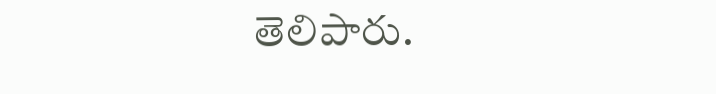తెలిపారు.